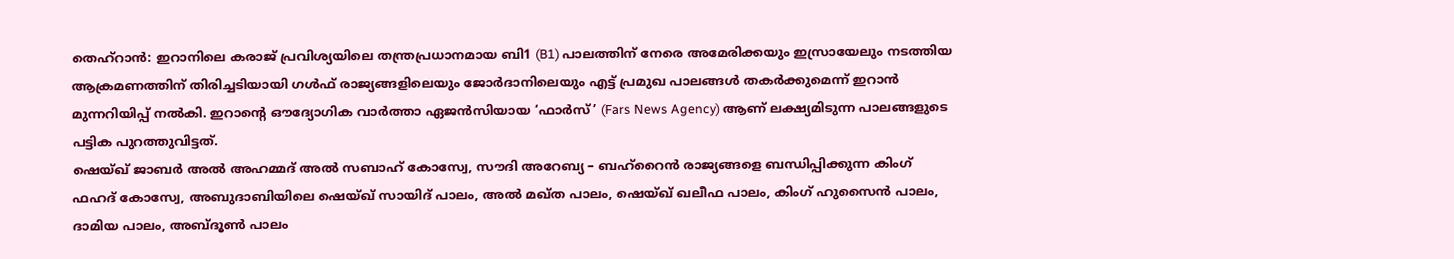തെഹ്റാൻ: ഇറാനിലെ കരാജ് പ്രവിശ്യയിലെ തന്ത്രപ്രധാനമായ ബി1 (B1) പാലത്തിന് നേരെ അമേരിക്കയും ഇസ്രായേലും നടത്തിയ ആക്രമണത്തിന് തിരിച്ചടിയായി ഗൾഫ് രാജ്യങ്ങളിലെയും ജോർദാനിലെയും എട്ട് പ്രമുഖ പാലങ്ങൾ തകർക്കുമെന്ന് ഇറാൻ മുന്നറിയിപ്പ് നൽകി. ഇറാന്റെ ഔദ്യോഗിക വാർത്താ ഏജൻസിയായ ‘ഫാർസ്’ (Fars News Agency) ആണ് ലക്ഷ്യമിടുന്ന പാലങ്ങളുടെ പട്ടിക പുറത്തുവിട്ടത്.
ഷെയ്ഖ് ജാബർ അൽ അഹമ്മദ് അൽ സബാഹ് കോസ്വേ, സൗദി അറേബ്യ – ബഹ്റൈൻ രാജ്യങ്ങളെ ബന്ധിപ്പിക്കുന്ന കിംഗ് ഫഹദ് കോസ്വേ, അബുദാബിയിലെ ഷെയ്ഖ് സായിദ് പാലം, അൽ മഖ്ത പാലം, ഷെയ്ഖ് ഖലീഫ പാലം, കിംഗ് ഹുസൈൻ പാലം, ദാമിയ പാലം, അബ്ദൂൺ പാലം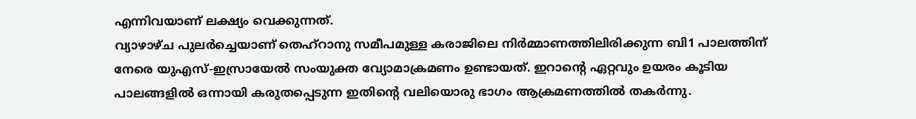എന്നിവയാണ് ലക്ഷ്യം വെക്കുന്നത്.
വ്യാഴാഴ്ച പുലർച്ചെയാണ് തെഹ്റാനു സമീപമുള്ള കരാജിലെ നിർമ്മാണത്തിലിരിക്കുന്ന ബി1 പാലത്തിന് നേരെ യുഎസ്-ഇസ്രായേൽ സംയുക്ത വ്യോമാക്രമണം ഉണ്ടായത്. ഇറാന്റെ ഏറ്റവും ഉയരം കൂടിയ പാലങ്ങളിൽ ഒന്നായി കരുതപ്പെടുന്ന ഇതിന്റെ വലിയൊരു ഭാഗം ആക്രമണത്തിൽ തകർന്നു.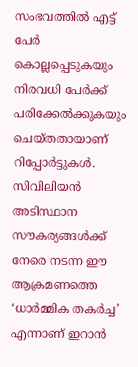സംഭവത്തിൽ എട്ട് പേർ കൊല്ലപ്പെടുകയും നിരവധി പേർക്ക് പരിക്കേൽക്കുകയും ചെയ്തതായാണ് റിപ്പോർട്ടുകൾ. സിവിലിയൻ അടിസ്ഥാന സൗകര്യങ്ങൾക്ക് നേരെ നടന്ന ഈ ആക്രമണത്തെ ‘ധാർമ്മിക തകർച്ച’ എന്നാണ് ഇറാൻ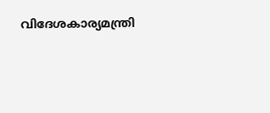വിദേശകാര്യമന്ത്രി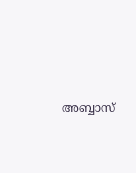അബ്ബാസ്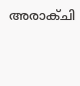അരാക്ചി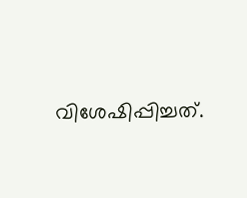വിശേഷിപ്പിച്ചത്.